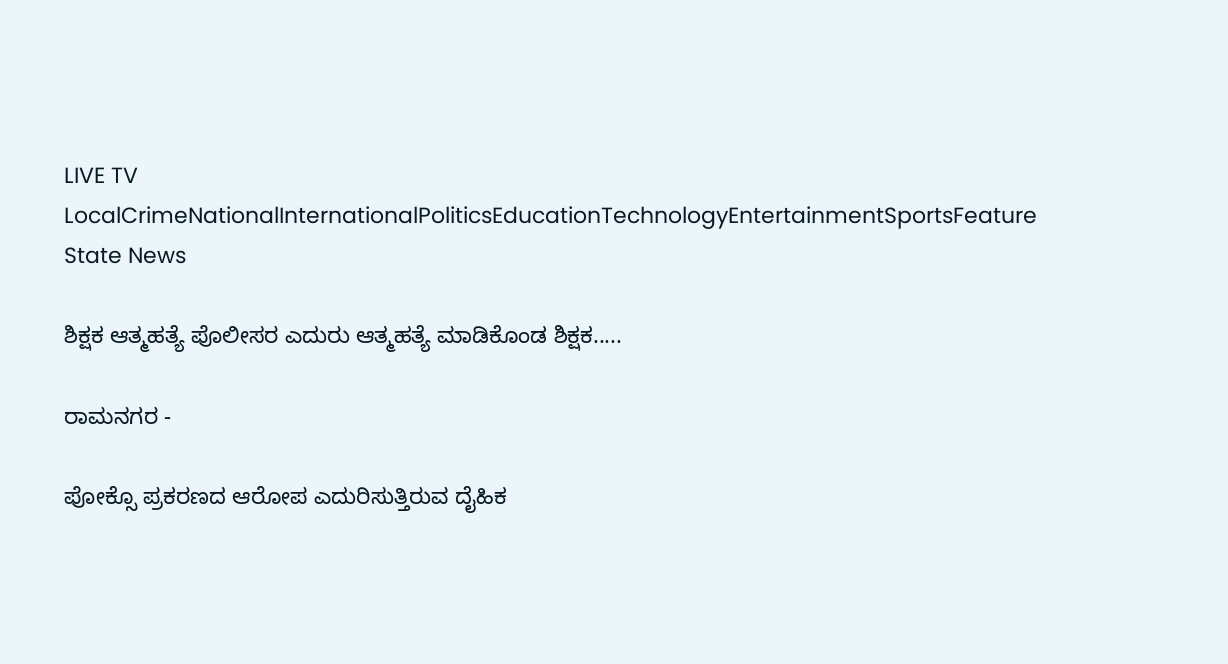LIVE TV LocalCrimeNationalInternationalPoliticsEducationTechnologyEntertainmentSportsFeature
State News

ಶಿಕ್ಷಕ ಆತ್ಮಹತ್ಯೆ ಪೊಲೀಸರ ಎದುರು ಆತ್ಮಹತ್ಯೆ ಮಾಡಿಕೊಂಡ ಶಿಕ್ಷಕ.....

ರಾಮನಗರ -

ಪೋಕ್ಸೊ ಪ್ರಕರಣದ ಆರೋಪ ಎದುರಿಸುತ್ತಿರುವ ದೈಹಿಕ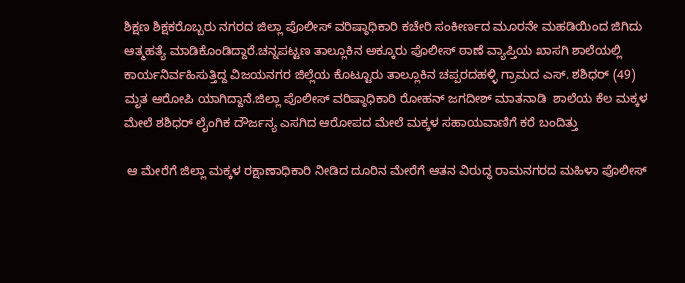ಶಿಕ್ಷಣ ಶಿಕ್ಷಕರೊಬ್ಬರು ನಗರದ ಜಿಲ್ಲಾ ಪೊಲೀಸ್ ವರಿಷ್ಠಾಧಿಕಾರಿ ಕಚೇರಿ ಸಂಕೀರ್ಣದ ಮೂರನೇ ಮಹಡಿಯಿಂದ‌ ಜಿಗಿದು ಆತ್ಮಹತ್ಯೆ ಮಾಡಿಕೊಂಡಿದ್ದಾರೆ.ಚನ್ನಪಟ್ಟಣ ತಾಲ್ಲೂಕಿನ ಅಕ್ಕೂರು ಪೊಲೀಸ್ ಠಾಣೆ ವ್ಯಾಪ್ತಿಯ ಖಾಸಗಿ ಶಾಲೆಯಲ್ಲಿ ಕಾರ್ಯನಿರ್ವಹಿಸುತ್ತಿದ್ದ ವಿಜಯನಗರ ಜಿಲ್ಲೆಯ ಕೊಟ್ಟೂರು ತಾಲ್ಲೂಕಿನ ಚಪ್ಪರದಹಳ್ಳಿ ಗ್ರಾಮದ ಎಸ್. ಶಶಿಧರ್ (49) ಮೃತ ಆರೋಪಿ ಯಾಗಿದ್ದಾನೆ.ಜಿಲ್ಲಾ ಪೊಲೀಸ್ ವರಿಷ್ಠಾಧಿಕಾರಿ ರೋಹನ್ ಜಗದೀಶ್ ಮಾತನಾಡಿ  ಶಾಲೆಯ ಕೆಲ ಮಕ್ಕಳ ಮೇಲೆ ಶಶಿಧರ್ ಲೈಂಗಿಕ ದೌರ್ಜನ್ಯ ಎಸಗಿದ ಆರೋಪದ ಮೇಲೆ ಮಕ್ಕಳ ಸಹಾಯವಾಣಿಗೆ ಕರೆ ಬಂದಿತ್ತು

 ಆ ಮೇರೆಗೆ ಜಿಲ್ಲಾ‌ ಮಕ್ಕಳ ರಕ್ಷಾಣಾಧಿಕಾರಿ ನೀಡಿದ ದೂರಿನ ಮೇರೆಗೆ ಆತನ ವಿರುದ್ಧ ರಾಮನಗರದ ಮಹಿಳಾ ಪೊಲೀಸ್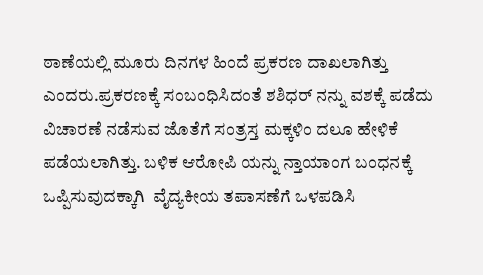ಠಾಣೆಯಲ್ಲಿ ಮೂರು ದಿನಗಳ ಹಿಂದೆ ಪ್ರಕರಣ ದಾಖಲಾಗಿತ್ತು ಎಂದರು.ಪ್ರಕರಣಕ್ಕೆ ಸಂಬಂಧಿಸಿದಂತೆ ಶಶಿಧರ್ ನನ್ನು ವಶಕ್ಕೆ ಪಡೆದು ವಿಚಾರಣೆ ನಡೆಸುವ ಜೊತೆಗೆ ಸಂತ್ರಸ್ತ ಮಕ್ಕಳಿಂ ದಲೂ ಹೇಳಿಕೆ ಪಡೆಯಲಾಗಿತ್ತು. ಬಳಿಕ ಆರೋಪಿ ಯನ್ನು ನ್ತಾಯಾಂಗ ಬಂಧನಕ್ಕೆ ಒಪ್ಪಿಸುವುದಕ್ಕಾಗಿ  ವೈದ್ಯಕೀಯ ತಪಾಸಣೆಗೆ ಒಳಪಡಿಸಿ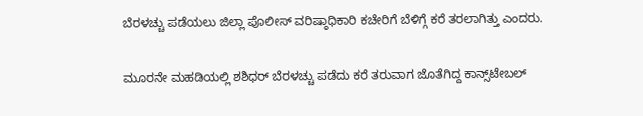ಬೆರಳಚ್ಚು ಪಡೆಯಲು ಜಿಲ್ಲಾ ಪೊಲೀಸ್ ವರಿಷ್ಠಾಧಿಕಾರಿ ಕಚೇರಿಗೆ ಬೆಳಿಗ್ಗೆ ಕರೆ ತರಲಾಗಿತ್ತು ಎಂದರು.

ಮೂರನೇ ಮಹಡಿಯಲ್ಲಿ ಶಶಿಧರ್ ಬೆರಳಚ್ಚು ಪಡೆದು ಕರೆ ತರುವಾಗ ಜೊತೆಗಿದ್ದ ಕಾನ್ಸ್‌ಟೇಬಲ್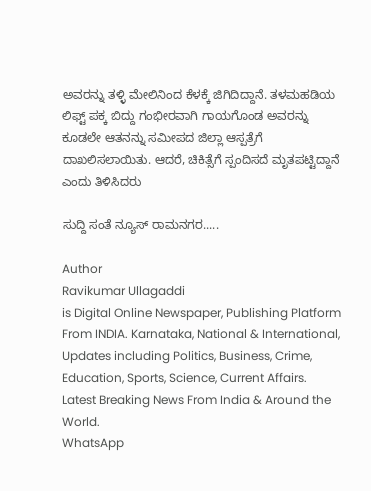ಅವರನ್ನು ತಳ್ಳಿ ಮೇಲಿನಿಂದ ಕೆಳಕ್ಕೆ ಜಿಗಿದಿದ್ದಾನೆ. ತಳಮಹಡಿಯ‌ ಲಿಫ್ಟ್ ಪಕ್ಕ ಬಿದ್ದು ಗಂಭೀರವಾಗಿ ಗಾಯಗೊಂಡ ಅವರನ್ನು ಕೂಡಲೇ ಆತನನ್ನು ಸಮೀಪದ ಜಿಲ್ಲಾ ಆಸ್ಪತ್ರೆಗೆ ದಾಖಲಿಸಲಾಯಿತು. ಆದರೆ, ಚಿಕಿತ್ಸೆಗೆ ಸ್ಪಂದಿಸದೆ ಮೃತಪಟ್ಟಿದ್ದಾನೆ ಎಂದು ತಿಳಿಸಿದರು

ಸುದ್ದಿ ಸಂತೆ ನ್ಯೂಸ್ ರಾಮನಗರ.....

Author
Ravikumar Ullagaddi
is Digital Online Newspaper, Publishing Platform From INDIA. Karnataka, National & International, Updates including Politics, Business, Crime, Education, Sports, Science, Current Affairs. Latest Breaking News From India & Around the World.
WhatsApp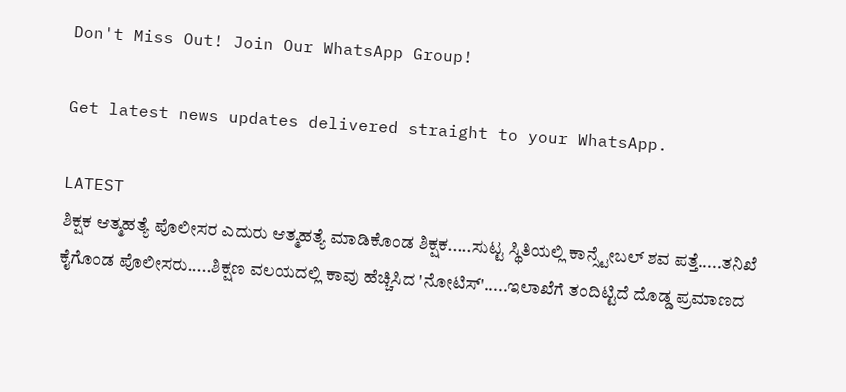Don't Miss Out! Join Our WhatsApp Group!

Get latest news updates delivered straight to your WhatsApp.

LATEST
ಶಿಕ್ಷಕ ಆತ್ಮಹತ್ಯೆ ಪೊಲೀಸರ ಎದುರು ಆತ್ಮಹತ್ಯೆ ಮಾಡಿಕೊಂಡ ಶಿಕ್ಷಕ.....ಸುಟ್ಟ ಸ್ಥಿತಿಯಲ್ಲಿ ಕಾನ್ಸ್ಟೇಬಲ್ ಶವ ಪತ್ತೆ.....ತನಿಖೆ ಕೈಗೊಂಡ ಪೊಲೀಸರು.....ಶಿಕ್ಷಣ ವಲಯದಲ್ಲಿ ಕಾವು ಹೆಚ್ಚಿಸಿದ 'ನೋಟಿಸ್'.....ಇಲಾಖೆಗೆ ತಂದಿಟ್ಟಿದೆ ದೊಡ್ಡ ಪ್ರಮಾಣದ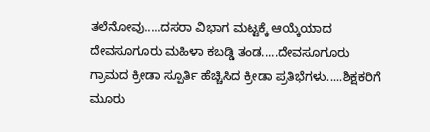ತಲೆನೋವು.....ದಸರಾ ವಿಭಾಗ ಮಟ್ಟಕ್ಕೆ ಆಯ್ಕೆಯಾದ ದೇವಸೂಗೂರು ಮಹಿಳಾ ಕಬಡ್ಡಿ ತಂಡ.....ದೇವಸೂಗೂರು ಗ್ರಾಮದ ಕ್ರೀಡಾ ಸ್ಪೂರ್ತಿ ಹೆಚ್ಚಿಸಿದ ಕ್ರೀಡಾ ಪ್ರತಿಭೆಗಳು.....ಶಿಕ್ಷಕರಿಗೆ ಮೂರು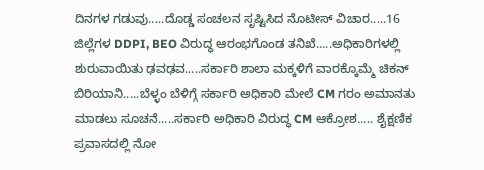ದಿನಗಳ ಗಡುವು.....ದೊಡ್ಡ ಸಂಚಲನ ಸೃಷ್ಟಿಸಿದ ನೊಟೀಸ್‌ ವಿಚಾರ.....16 ಜಿಲ್ಲೆಗಳ DDPI, BEO ವಿರುದ್ಧ ಆರಂಭಗೊಂಡ ತನಿಖೆ.....ಅಧಿಕಾರಿಗಳಲ್ಲಿ ಶುರುವಾಯಿತು ಢವಢವ.....ಸರ್ಕಾರಿ ಶಾಲಾ ಮಕ್ಕಳಿಗೆ ವಾರಕ್ಕೊಮ್ಮೆ ಚಿಕನ್ ಬಿರಿಯಾನಿ.....ಬೆಳ್ಳಂ ಬೆಳಿಗ್ಗೆ ಸರ್ಕಾರಿ ಅಧಿಕಾರಿ ಮೇಲೆ CM ಗರಂ ಅಮಾನತು ಮಾಡಲು ಸೂಚನೆ.....ಸರ್ಕಾರಿ ಅಧಿಕಾರಿ ವಿರುದ್ಧ CM ಆಕ್ರೋಶ..... ಶೈಕ್ಷಣಿಕ ಪ್ರವಾಸದಲ್ಲಿ ನೋ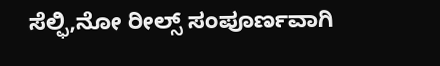ಸೆಲ್ಫಿ,ನೋ ರೀಲ್ಸ್‌ ಸಂಪೂರ್ಣವಾಗಿ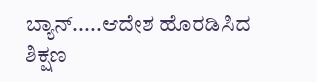ಬ್ಯಾನ್.....ಆದೇಶ ಹೊರಡಿಸಿದ ಶಿಕ್ಷಣ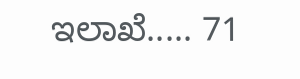ಇಲಾಖೆ..... 71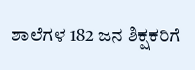ಶಾಲೆಗಳ 182 ಜನ ಶಿಕ್ಷಕರಿಗೆ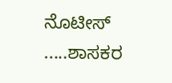ನೊಟೀಸ್ .....ಶಾಸಕರ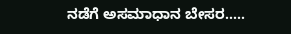ನಡೆಗೆ ಅಸಮಾಧಾನ ಬೇಸರ.....